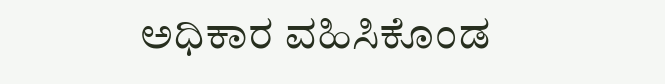ಅಧಿಕಾರ ವಹಿಸಿಕೊಂಡ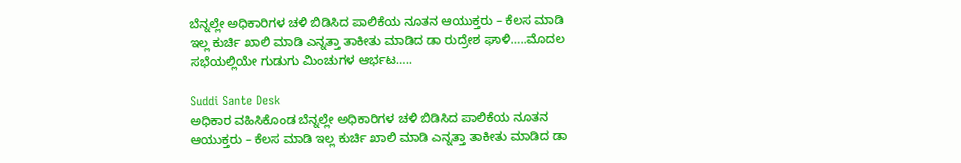ಬೆನ್ನಲ್ಲೇ ಅಧಿಕಾರಿಗಳ ಚಳಿ ಬಿಡಿಸಿದ ಪಾಲಿಕೆಯ ನೂತನ ಆಯುಕ್ತರು – ಕೆಲಸ ಮಾಡಿ ಇಲ್ಲ ಕುರ್ಚಿ ಖಾಲಿ ಮಾಡಿ ಎನ್ನತ್ತಾ ತಾಕೀತು ಮಾಡಿದ ಡಾ ರುದ್ರೇಶ ಘಾಳಿ…..ಮೊದಲ ಸಭೆಯಲ್ಲಿಯೇ ಗುಡುಗು ಮಿಂಚುಗಳ ಆರ್ಭಟ…..

Suddi Sante Desk
ಅಧಿಕಾರ ವಹಿಸಿಕೊಂಡ ಬೆನ್ನಲ್ಲೇ ಅಧಿಕಾರಿಗಳ ಚಳಿ ಬಿಡಿಸಿದ ಪಾಲಿಕೆಯ ನೂತನ ಆಯುಕ್ತರು – ಕೆಲಸ ಮಾಡಿ ಇಲ್ಲ ಕುರ್ಚಿ ಖಾಲಿ ಮಾಡಿ ಎನ್ನತ್ತಾ ತಾಕೀತು ಮಾಡಿದ ಡಾ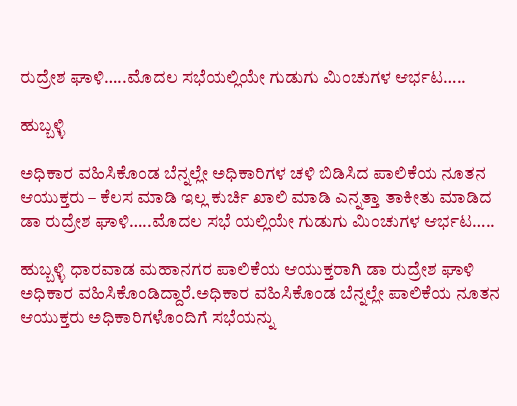ರುದ್ರೇಶ ಘಾಳಿ…..ಮೊದಲ ಸಭೆಯಲ್ಲಿಯೇ ಗುಡುಗು ಮಿಂಚುಗಳ ಆರ್ಭಟ…..

ಹುಬ್ಬಳ್ಳಿ

ಅಧಿಕಾರ ವಹಿಸಿಕೊಂಡ ಬೆನ್ನಲ್ಲೇ ಅಧಿಕಾರಿಗಳ ಚಳಿ ಬಿಡಿಸಿದ ಪಾಲಿಕೆಯ ನೂತನ ಆಯುಕ್ತರು – ಕೆಲಸ ಮಾಡಿ ಇಲ್ಲ ಕುರ್ಚಿ ಖಾಲಿ ಮಾಡಿ ಎನ್ನತ್ತಾ ತಾಕೀತು ಮಾಡಿದ ಡಾ ರುದ್ರೇಶ ಘಾಳಿ…..ಮೊದಲ ಸಭೆ ಯಲ್ಲಿಯೇ ಗುಡುಗು ಮಿಂಚುಗಳ ಆರ್ಭಟ…..

ಹುಬ್ಬಳ್ಳಿ ಧಾರವಾಡ ಮಹಾನಗರ ಪಾಲಿಕೆಯ ಆಯುಕ್ತರಾಗಿ ಡಾ ರುದ್ರೇಶ ಘಾಳಿ ಅಧಿಕಾರ ವಹಿಸಿಕೊಂಡಿದ್ದಾರೆ.ಅಧಿಕಾರ ವಹಿಸಿಕೊಂಡ ಬೆನ್ನಲ್ಲೇ ಪಾಲಿಕೆಯ ನೂತನ ಆಯುಕ್ತರು ಅಧಿಕಾರಿಗಳೊಂದಿಗೆ ಸಭೆಯನ್ನು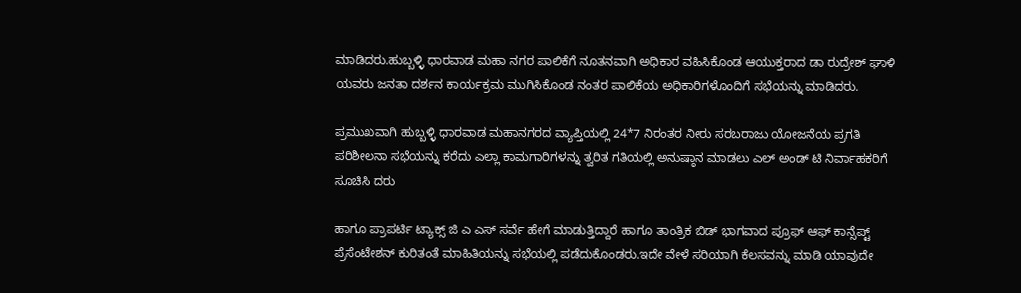ಮಾಡಿದರು.ಹುಬ್ಬಳ್ಳಿ ಧಾರವಾಡ ಮಹಾ ನಗರ ಪಾಲಿಕೆಗೆ ನೂತನವಾಗಿ ಅಧಿಕಾರ ವಹಿಸಿಕೊಂಡ ಆಯುಕ್ತರಾದ ಡಾ ರುದ್ರೇಶ್ ಘಾಳಿ ಯವರು ಜನತಾ ದರ್ಶನ ಕಾರ್ಯಕ್ರಮ ಮುಗಿಸಿಕೊಂಡ ನಂತರ ಪಾಲಿಕೆಯ ಅಧಿಕಾರಿಗಳೊಂದಿಗೆ ಸಭೆಯನ್ನು ಮಾಡಿದರು.

ಪ್ರಮುಖವಾಗಿ ಹುಬ್ಬಳ್ಳಿ ಧಾರವಾಡ ಮಹಾನಗರದ ವ್ಯಾಪ್ತಿಯಲ್ಲಿ 24*7 ನಿರಂತರ ನೀರು ಸರಬರಾಜು ಯೋಜನೆಯ ಪ್ರಗತಿ ಪರಿಶೀಲನಾ ಸಭೆಯನ್ನು ಕರೆದು ಎಲ್ಲಾ ಕಾಮಗಾರಿಗಳನ್ನು ತ್ವರಿತ ಗತಿಯಲ್ಲಿ ಅನುಷ್ಠಾನ ಮಾಡಲು ಎಲ್ ಅಂಡ್ ಟಿ ನಿರ್ವಾಹಕರಿಗೆ ಸೂಚಿಸಿ ದರು

ಹಾಗೂ ಪ್ರಾಪರ್ಟಿ ಟ್ಯಾಕ್ಸ್ ಜಿ ಎ ಎಸ್ ಸರ್ವೆ ಹೇಗೆ ಮಾಡುತ್ತಿದ್ದಾರೆ ಹಾಗೂ ತಾಂತ್ರಿಕ ಬಿಡ್ ಭಾಗವಾದ ಪ್ರೂಫ್ ಆಫ್ ಕಾನ್ಸೆಪ್ಟ್ ಪ್ರೆಸೆಂಟೇಶನ್ ಕುರಿತಂತೆ ಮಾಹಿತಿಯನ್ನು ಸಭೆಯಲ್ಲಿ ಪಡೆದುಕೊಂಡರು.ಇದೇ ವೇಳೆ ಸರಿಯಾಗಿ ಕೆಲಸವನ್ನು ಮಾಡಿ ಯಾವುದೇ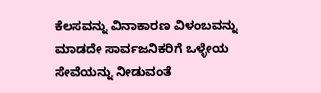ಕೆಲಸವನ್ನು ವಿನಾಕಾರಣ ವಿಳಂಬವನ್ನು ಮಾಡದೇ ಸಾರ್ವಜನಿಕರಿಗೆ ಒಳ್ಳೇಯ ಸೇವೆಯನ್ನು ನೀಡುವಂತೆ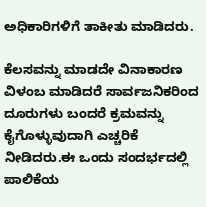ಅಧಿಕಾರಿಗಳಿಗೆ ತಾಕೀತು ಮಾಡಿದರು.

ಕೆಲಸವನ್ನು ಮಾಡದೇ ವಿನಾಕಾರಣ ವಿಳಂಬ ಮಾಡಿದರೆ ಸಾರ್ವಜನಿಕರಿಂದ ದೂರುಗಳು ಬಂದರೆ ಕ್ರಮವನ್ನು ಕೈಗೊಳ್ಳುವುದಾಗಿ ಎಚ್ಚರಿಕೆ ನೀಡಿದರು.ಈ ಒಂದು ಸಂದರ್ಭದಲ್ಲಿ ಪಾಲಿಕೆಯ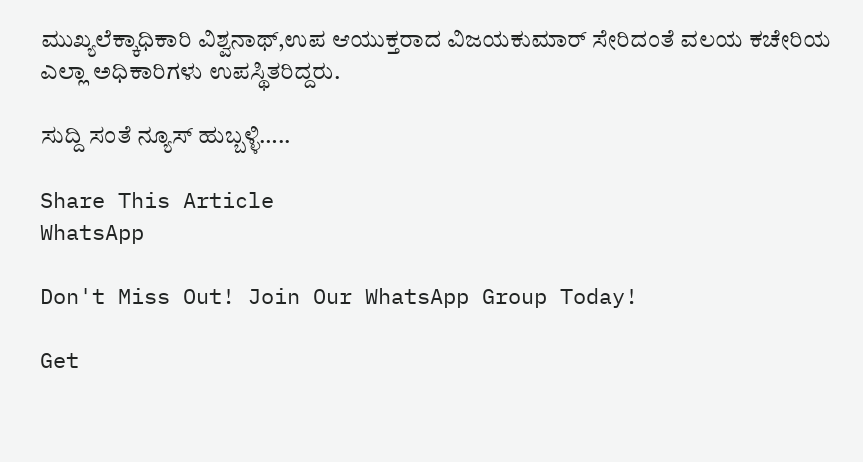ಮುಖ್ಯಲೆಕ್ಕಾಧಿಕಾರಿ ವಿಶ್ವನಾಥ್,ಉಪ ಆಯುಕ್ತರಾದ ವಿಜಯಕುಮಾರ್ ಸೇರಿದಂತೆ ವಲಯ ಕಚೇರಿಯ ಎಲ್ಲಾ ಅಧಿಕಾರಿಗಳು ಉಪಸ್ಥಿತರಿದ್ದರು.

ಸುದ್ದಿ ಸಂತೆ ನ್ಯೂಸ್ ಹುಬ್ಬಳ್ಳಿ…..

Share This Article
WhatsApp

Don't Miss Out! Join Our WhatsApp Group Today!

Get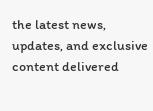the latest news, updates, and exclusive content delivered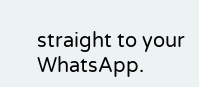straight to your WhatsApp.